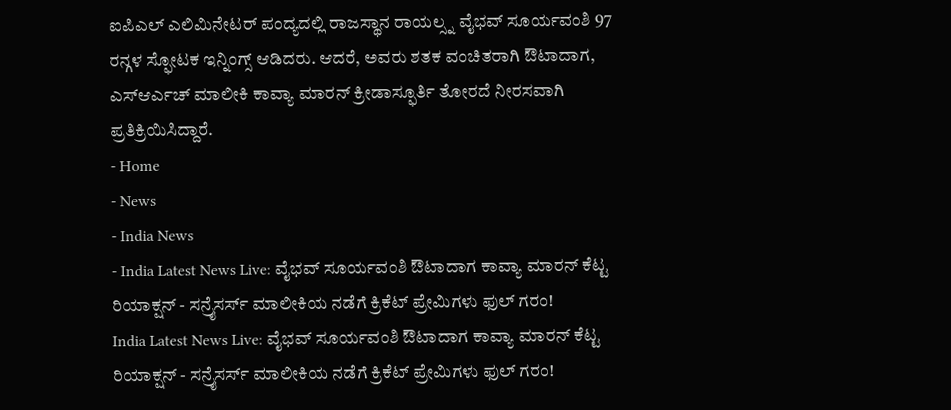ಐಪಿಎಲ್ ಎಲಿಮಿನೇಟರ್ ಪಂದ್ಯದಲ್ಲಿ ರಾಜಸ್ಥಾನ ರಾಯಲ್ಸ್ನ ವೈಭವ್ ಸೂರ್ಯವಂಶಿ 97 ರನ್ಗಳ ಸ್ಫೋಟಕ ಇನ್ನಿಂಗ್ಸ್ ಆಡಿದರು. ಆದರೆ, ಅವರು ಶತಕ ವಂಚಿತರಾಗಿ ಔಟಾದಾಗ, ಎಸ್ಆರ್ಎಚ್ ಮಾಲೀಕಿ ಕಾವ್ಯಾ ಮಾರನ್ ಕ್ರೀಡಾಸ್ಫೂರ್ತಿ ತೋರದೆ ನೀರಸವಾಗಿ ಪ್ರತಿಕ್ರಿಯಿಸಿದ್ದಾರೆ.
- Home
- News
- India News
- India Latest News Live: ವೈಭವ್ ಸೂರ್ಯವಂಶಿ ಔಟಾದಾಗ ಕಾವ್ಯಾ ಮಾರನ್ ಕೆಟ್ಟ ರಿಯಾಕ್ಷನ್ - ಸನ್ರೈಸರ್ಸ್ ಮಾಲೀಕಿಯ ನಡೆಗೆ ಕ್ರಿಕೆಟ್ ಪ್ರೇಮಿಗಳು ಫುಲ್ ಗರಂ!
India Latest News Live: ವೈಭವ್ ಸೂರ್ಯವಂಶಿ ಔಟಾದಾಗ ಕಾವ್ಯಾ ಮಾರನ್ ಕೆಟ್ಟ ರಿಯಾಕ್ಷನ್ - ಸನ್ರೈಸರ್ಸ್ ಮಾಲೀಕಿಯ ನಡೆಗೆ ಕ್ರಿಕೆಟ್ ಪ್ರೇಮಿಗಳು ಫುಲ್ ಗರಂ!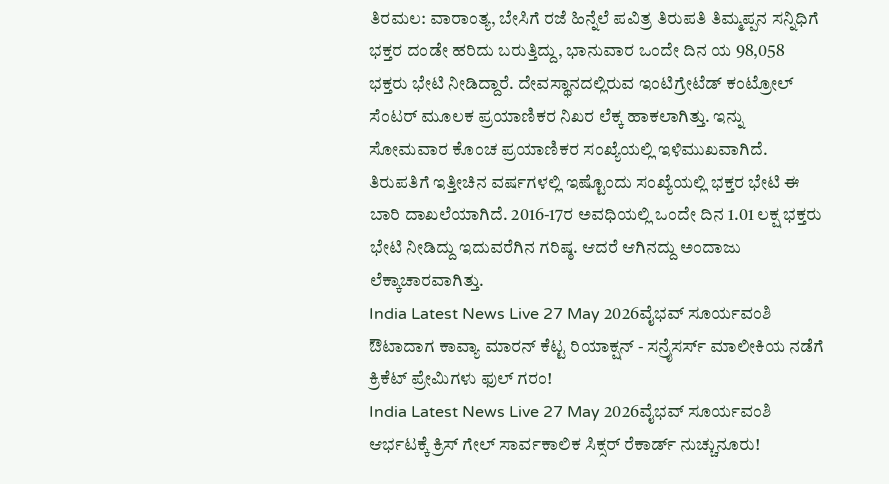ತಿರಮಲ: ವಾರಾಂತ್ಯ, ಬೇಸಿಗೆ ರಜೆ ಹಿನ್ನೆಲೆ ಪವಿತ್ರ ತಿರುಪತಿ ತಿಮ್ಮಪ್ಪನ ಸನ್ನಿಧಿಗೆ ಭಕ್ತರ ದಂಡೇ ಹರಿದು ಬರುತ್ತಿದ್ದು, ಭಾನುವಾರ ಒಂದೇ ದಿನ ಯ 98,058 ಭಕ್ತರು ಭೇಟಿ ನೀಡಿದ್ದಾರೆ. ದೇವಸ್ಥಾನದಲ್ಲಿರುವ ಇಂಟಿಗ್ರೇಟೆಡ್ ಕಂಟ್ರೋಲ್ ಸೆಂಟರ್ ಮೂಲಕ ಪ್ರಯಾಣಿಕರ ನಿಖರ ಲೆಕ್ಕ ಹಾಕಲಾಗಿತ್ತು. ಇನ್ನು ಸೋಮವಾರ ಕೊಂಚ ಪ್ರಯಾಣಿಕರ ಸಂಖ್ಯೆಯಲ್ಲಿ ಇಳಿಮುಖವಾಗಿದೆ. ತಿರುಪತಿಗೆ ಇತ್ತೀಚಿನ ವರ್ಷಗಳಲ್ಲಿ ಇಷ್ಟೊಂದು ಸಂಖ್ಯೆಯಲ್ಲಿ ಭಕ್ತರ ಭೇಟಿ ಈ ಬಾರಿ ದಾಖಲೆಯಾಗಿದೆ. 2016-17ರ ಅವಧಿಯಲ್ಲಿ ಒಂದೇ ದಿನ 1.01 ಲಕ್ಷ ಭಕ್ತರು ಭೇಟಿ ನೀಡಿದ್ದು ಇದುವರೆಗಿನ ಗರಿಷ್ಠ. ಆದರೆ ಆಗಿನದ್ದು ಅಂದಾಜು ಲೆಕ್ಕಾಚಾರವಾಗಿತ್ತು.
India Latest News Live 27 May 2026ವೈಭವ್ ಸೂರ್ಯವಂಶಿ ಔಟಾದಾಗ ಕಾವ್ಯಾ ಮಾರನ್ ಕೆಟ್ಟ ರಿಯಾಕ್ಷನ್ - ಸನ್ರೈಸರ್ಸ್ ಮಾಲೀಕಿಯ ನಡೆಗೆ ಕ್ರಿಕೆಟ್ ಪ್ರೇಮಿಗಳು ಫುಲ್ ಗರಂ!
India Latest News Live 27 May 2026ವೈಭವ್ ಸೂರ್ಯವಂಶಿ ಆರ್ಭಟಕ್ಕೆ ಕ್ರಿಸ್ ಗೇಲ್ ಸಾರ್ವಕಾಲಿಕ ಸಿಕ್ಸರ್ ರೆಕಾರ್ಡ್ ನುಚ್ಚುನೂರು!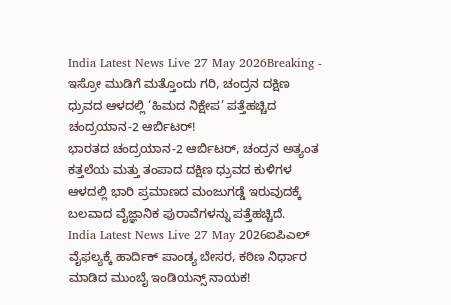India Latest News Live 27 May 2026Breaking - ಇಸ್ರೋ ಮುಡಿಗೆ ಮತ್ತೊಂದು ಗರಿ, ಚಂದ್ರನ ದಕ್ಷಿಣ ಧ್ರುವದ ಆಳದಲ್ಲಿ ‘ಹಿಮದ ನಿಕ್ಷೇಪ’ ಪತ್ತೆಹಚ್ಚಿದ ಚಂದ್ರಯಾನ-2 ಆರ್ಬಿಟರ್!
ಭಾರತದ ಚಂದ್ರಯಾನ-2 ಆರ್ಬಿಟರ್, ಚಂದ್ರನ ಅತ್ಯಂತ ಕತ್ತಲೆಯ ಮತ್ತು ತಂಪಾದ ದಕ್ಷಿಣ ಧ್ರುವದ ಕುಳಿಗಳ ಆಳದಲ್ಲಿ ಭಾರಿ ಪ್ರಮಾಣದ ಮಂಜುಗಡ್ಡೆ ಇರುವುದಕ್ಕೆ ಬಲವಾದ ವೈಜ್ಞಾನಿಕ ಪುರಾವೆಗಳನ್ನು ಪತ್ತೆಹಚ್ಚಿದೆ.
India Latest News Live 27 May 2026ಐಪಿಎಲ್ ವೈಫಲ್ಯಕ್ಕೆ ಹಾರ್ದಿಕ್ ಪಾಂಡ್ಯ ಬೇಸರ, ಕಠಿಣ ನಿರ್ಧಾರ ಮಾಡಿದ ಮುಂಬೈ ಇಂಡಿಯನ್ಸ್ ನಾಯಕ!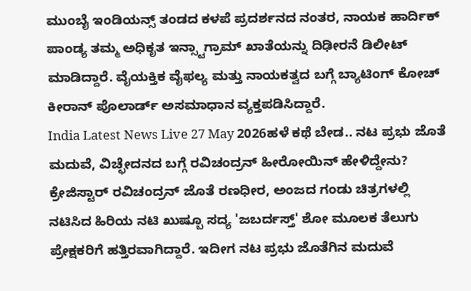ಮುಂಬೈ ಇಂಡಿಯನ್ಸ್ ತಂಡದ ಕಳಪೆ ಪ್ರದರ್ಶನದ ನಂತರ, ನಾಯಕ ಹಾರ್ದಿಕ್ ಪಾಂಡ್ಯ ತಮ್ಮ ಅಧಿಕೃತ ಇನ್ಸ್ಟಾಗ್ರಾಮ್ ಖಾತೆಯನ್ನು ದಿಢೀರನೆ ಡಿಲೀಟ್ ಮಾಡಿದ್ದಾರೆ. ವೈಯಕ್ತಿಕ ವೈಫಲ್ಯ ಮತ್ತು ನಾಯಕತ್ವದ ಬಗ್ಗೆ ಬ್ಯಾಟಿಂಗ್ ಕೋಚ್ ಕೀರಾನ್ ಪೊಲಾರ್ಡ್ ಅಸಮಾಧಾನ ವ್ಯಕ್ತಪಡಿಸಿದ್ದಾರೆ.
India Latest News Live 27 May 2026ಹಳೆ ಕಥೆ ಬೇಡ.. ನಟ ಪ್ರಭು ಜೊತೆ ಮದುವೆ, ವಿಚ್ಛೇದನದ ಬಗ್ಗೆ ರವಿಚಂದ್ರನ್ ಹೀರೋಯಿನ್ ಹೇಳಿದ್ದೇನು?
ಕ್ರೇಜಿಸ್ಟಾರ್ ರವಿಚಂದ್ರನ್ ಜೊತೆ ರಣಧೀರ, ಅಂಜದ ಗಂಡು ಚಿತ್ರಗಳಲ್ಲಿ ನಟಿಸಿದ ಹಿರಿಯ ನಟಿ ಖುಷ್ಬೂ ಸದ್ಯ 'ಜಬರ್ದಸ್ತ್' ಶೋ ಮೂಲಕ ತೆಲುಗು ಪ್ರೇಕ್ಷಕರಿಗೆ ಹತ್ತಿರವಾಗಿದ್ದಾರೆ. ಇದೀಗ ನಟ ಪ್ರಭು ಜೊತೆಗಿನ ಮದುವೆ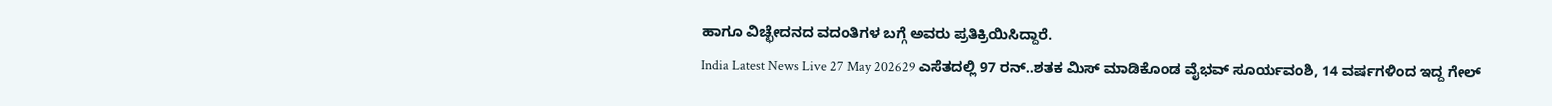ಹಾಗೂ ವಿಚ್ಛೇದನದ ವದಂತಿಗಳ ಬಗ್ಗೆ ಅವರು ಪ್ರತಿಕ್ರಿಯಿಸಿದ್ದಾರೆ.
India Latest News Live 27 May 202629 ಎಸೆತದಲ್ಲಿ 97 ರನ್..ಶತಕ ಮಿಸ್ ಮಾಡಿಕೊಂಡ ವೈಭವ್ ಸೂರ್ಯವಂಶಿ, 14 ವರ್ಷಗಳಿಂದ ಇದ್ದ ಗೇಲ್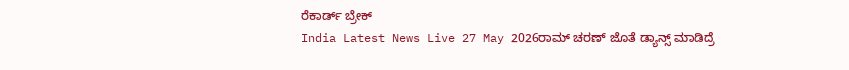ರೆಕಾರ್ಡ್ ಬ್ರೇಕ್
India Latest News Live 27 May 2026ರಾಮ್ ಚರಣ್ ಜೊತೆ ಡ್ಯಾನ್ಸ್ ಮಾಡಿದ್ರೆ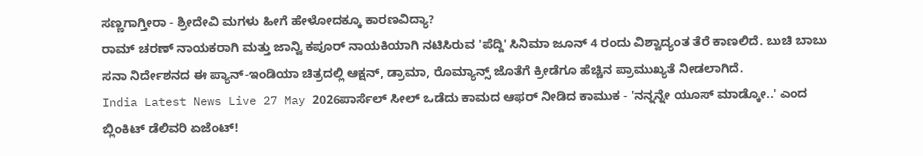ಸಣ್ಣಗಾಗ್ತೀರಾ - ಶ್ರೀದೇವಿ ಮಗಳು ಹೀಗೆ ಹೇಳೋದಕ್ಕೂ ಕಾರಣವಿದ್ಯಾ?
ರಾಮ್ ಚರಣ್ ನಾಯಕರಾಗಿ ಮತ್ತು ಜಾನ್ವಿ ಕಪೂರ್ ನಾಯಕಿಯಾಗಿ ನಟಿಸಿರುವ 'ಪೆದ್ದಿ' ಸಿನಿಮಾ ಜೂನ್ 4 ರಂದು ವಿಶ್ವಾದ್ಯಂತ ತೆರೆ ಕಾಣಲಿದೆ. ಬುಚಿ ಬಾಬು ಸನಾ ನಿರ್ದೇಶನದ ಈ ಪ್ಯಾನ್-ಇಂಡಿಯಾ ಚಿತ್ರದಲ್ಲಿ ಆಕ್ಷನ್, ಡ್ರಾಮಾ, ರೊಮ್ಯಾನ್ಸ್ ಜೊತೆಗೆ ಕ್ರೀಡೆಗೂ ಹೆಚ್ಚಿನ ಪ್ರಾಮುಖ್ಯತೆ ನೀಡಲಾಗಿದೆ.
India Latest News Live 27 May 2026ಪಾರ್ಸೆಲ್ ಸೀಲ್ ಒಡೆದು ಕಾಮದ ಆಫರ್ ನೀಡಿದ ಕಾಮುಕ - 'ನನ್ನನ್ನೇ ಯೂಸ್ ಮಾಡ್ಕೋ..' ಎಂದ ಬ್ಲಿಂಕಿಟ್ ಡೆಲಿವರಿ ಏಜೆಂಟ್!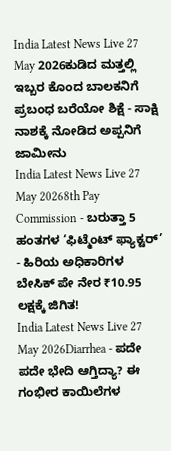India Latest News Live 27 May 2026ಕುಡಿದ ಮತ್ತಲ್ಲಿ ಇಬ್ಬರ ಕೊಂದ ಬಾಲಕನಿಗೆ ಪ್ರಬಂಧ ಬರೆಯೋ ಶಿಕ್ಷೆ - ಸಾಕ್ಷಿ ನಾಶಕ್ಕೆ ನೋಡಿದ ಅಪ್ಪನಿಗೆ ಜಾಮೀನು
India Latest News Live 27 May 20268th Pay Commission - ಬರುತ್ತಾ 5 ಹಂತಗಳ ‘ಫಿಟ್ಮೆಂಟ್ ಫ್ಯಾಕ್ಟರ್’ - ಹಿರಿಯ ಅಧಿಕಾರಿಗಳ ಬೇಸಿಕ್ ಪೇ ನೇರ ₹10.95 ಲಕ್ಷಕ್ಕೆ ಜಿಗಿತ!
India Latest News Live 27 May 2026Diarrhea - ಪದೇ ಪದೇ ಭೇದಿ ಆಗ್ತಿದ್ಯಾ? ಈ ಗಂಭೀರ ಕಾಯಿಲೆಗಳ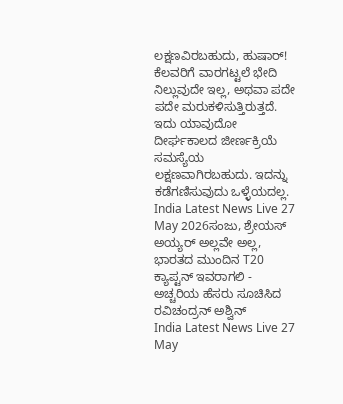ಲಕ್ಷಣವಿರಬಹುದು, ಹುಷಾರ್!
ಕೆಲವರಿಗೆ ವಾರಗಟ್ಟಲೆ ಭೇದಿ ನಿಲ್ಲುವುದೇ ಇಲ್ಲ, ಅಥವಾ ಪದೇ ಪದೇ ಮರುಕಳಿಸುತ್ತಿರುತ್ತದೆ. ಇದು ಯಾವುದೋ ದೀರ್ಘಕಾಲದ ಜೀರ್ಣಕ್ರಿಯೆ ಸಮಸ್ಯೆಯ ಲಕ್ಷಣವಾಗಿರಬಹುದು. ಇದನ್ನು ಕಡೆಗಣಿಸುವುದು ಒಳ್ಳೆಯದಲ್ಲ.
India Latest News Live 27 May 2026ಸಂಜು, ಶ್ರೇಯಸ್ ಅಯ್ಯರ್ ಅಲ್ಲವೇ ಅಲ್ಲ, ಭಾರತದ ಮುಂದಿನ T20 ಕ್ಯಾಪ್ಟನ್ ಇವರಾಗಲಿ - ಅಚ್ಚರಿಯ ಹೆಸರು ಸೂಚಿಸಿದ ರವಿಚಂದ್ರನ್ ಅಶ್ವಿನ್
India Latest News Live 27 May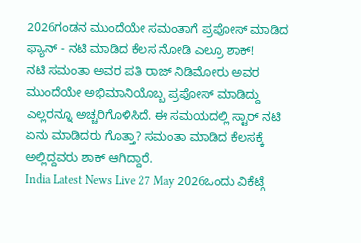2026ಗಂಡನ ಮುಂದೆಯೇ ಸಮಂತಾಗೆ ಪ್ರಪೋಸ್ ಮಾಡಿದ ಫ್ಯಾನ್ - ನಟಿ ಮಾಡಿದ ಕೆಲಸ ನೋಡಿ ಎಲ್ರೂ ಶಾಕ್!
ನಟಿ ಸಮಂತಾ ಅವರ ಪತಿ ರಾಜ್ ನಿಡಿಮೋರು ಅವರ ಮುಂದೆಯೇ ಅಭಿಮಾನಿಯೊಬ್ಬ ಪ್ರಪೋಸ್ ಮಾಡಿದ್ದು ಎಲ್ಲರನ್ನೂ ಅಚ್ಚರಿಗೊಳಿಸಿದೆ. ಈ ಸಮಯದಲ್ಲಿ ಸ್ಟಾರ್ ನಟಿ ಏನು ಮಾಡಿದರು ಗೊತ್ತಾ? ಸಮಂತಾ ಮಾಡಿದ ಕೆಲಸಕ್ಕೆ ಅಲ್ಲಿದ್ದವರು ಶಾಕ್ ಆಗಿದ್ದಾರೆ.
India Latest News Live 27 May 2026ಒಂದು ವಿಕೆಟ್ಗೆ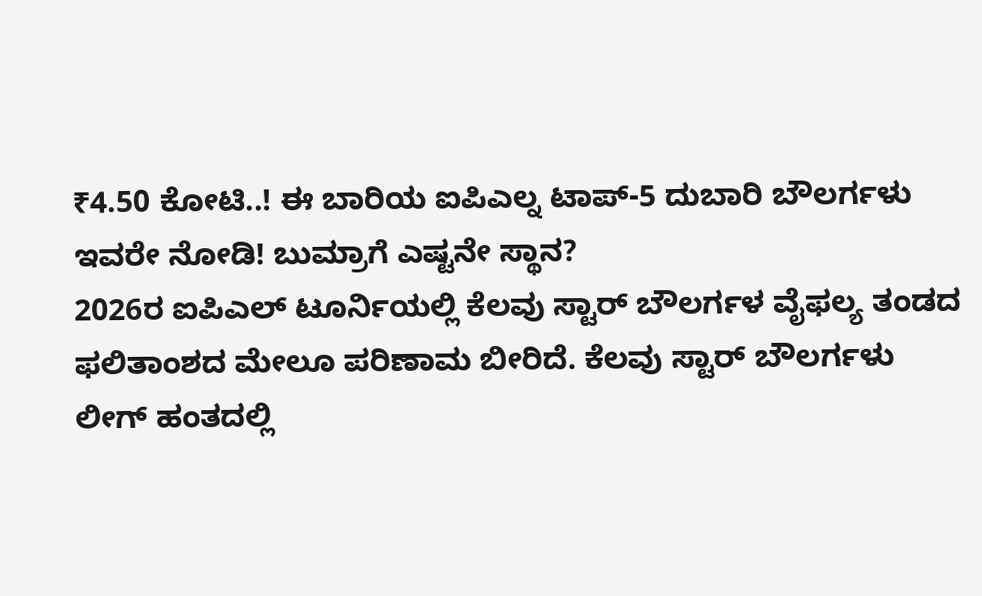₹4.50 ಕೋಟಿ..! ಈ ಬಾರಿಯ ಐಪಿಎಲ್ನ ಟಾಪ್-5 ದುಬಾರಿ ಬೌಲರ್ಗಳು ಇವರೇ ನೋಡಿ! ಬುಮ್ರಾಗೆ ಎಷ್ಟನೇ ಸ್ಥಾನ?
2026ರ ಐಪಿಎಲ್ ಟೂರ್ನಿಯಲ್ಲಿ ಕೆಲವು ಸ್ಟಾರ್ ಬೌಲರ್ಗಳ ವೈಫಲ್ಯ ತಂಡದ ಫಲಿತಾಂಶದ ಮೇಲೂ ಪರಿಣಾಮ ಬೀರಿದೆ. ಕೆಲವು ಸ್ಟಾರ್ ಬೌಲರ್ಗಳು ಲೀಗ್ ಹಂತದಲ್ಲಿ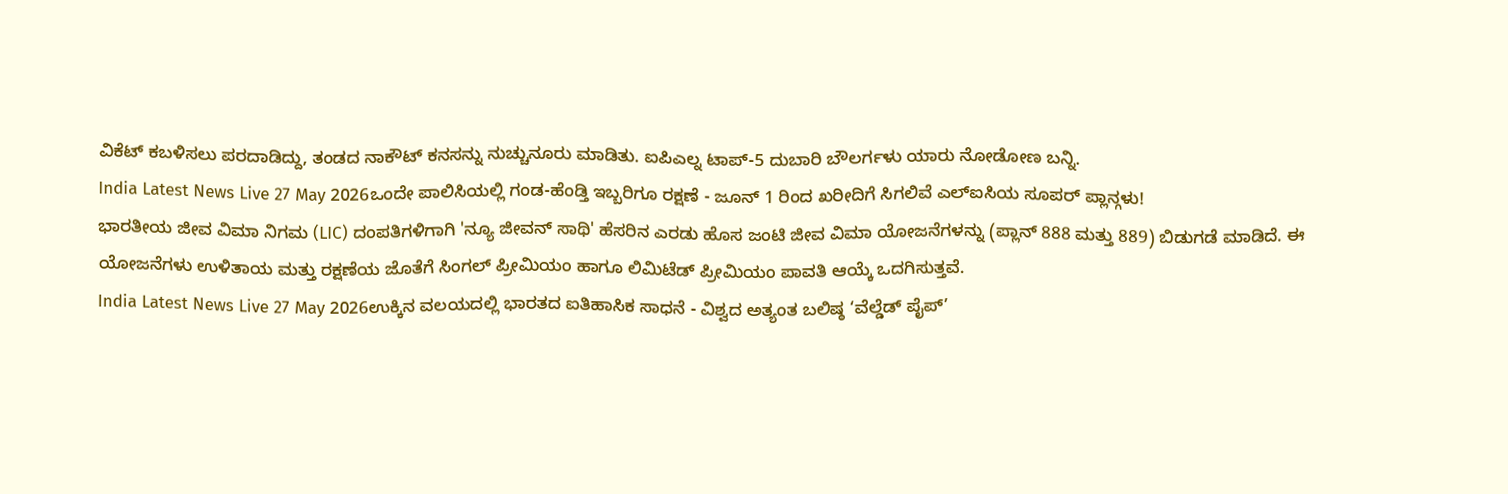ವಿಕೆಟ್ ಕಬಳಿಸಲು ಪರದಾಡಿದ್ದು, ತಂಡದ ನಾಕೌಟ್ ಕನಸನ್ನು ನುಚ್ಚುನೂರು ಮಾಡಿತು. ಐಪಿಎಲ್ನ ಟಾಪ್-5 ದುಬಾರಿ ಬೌಲರ್ಗಳು ಯಾರು ನೋಡೋಣ ಬನ್ನಿ.
India Latest News Live 27 May 2026ಒಂದೇ ಪಾಲಿಸಿಯಲ್ಲಿ ಗಂಡ-ಹೆಂಡ್ತಿ ಇಬ್ಬರಿಗೂ ರಕ್ಷಣೆ - ಜೂನ್ 1 ರಿಂದ ಖರೀದಿಗೆ ಸಿಗಲಿವೆ ಎಲ್ಐಸಿಯ ಸೂಪರ್ ಪ್ಲಾನ್ಗಳು!
ಭಾರತೀಯ ಜೀವ ವಿಮಾ ನಿಗಮ (LIC) ದಂಪತಿಗಳಿಗಾಗಿ 'ನ್ಯೂ ಜೀವನ್ ಸಾಥಿ' ಹೆಸರಿನ ಎರಡು ಹೊಸ ಜಂಟಿ ಜೀವ ವಿಮಾ ಯೋಜನೆಗಳನ್ನು (ಪ್ಲಾನ್ 888 ಮತ್ತು 889) ಬಿಡುಗಡೆ ಮಾಡಿದೆ. ಈ ಯೋಜನೆಗಳು ಉಳಿತಾಯ ಮತ್ತು ರಕ್ಷಣೆಯ ಜೊತೆಗೆ ಸಿಂಗಲ್ ಪ್ರೀಮಿಯಂ ಹಾಗೂ ಲಿಮಿಟೆಡ್ ಪ್ರೀಮಿಯಂ ಪಾವತಿ ಆಯ್ಕೆ ಒದಗಿಸುತ್ತವೆ.
India Latest News Live 27 May 2026ಉಕ್ಕಿನ ವಲಯದಲ್ಲಿ ಭಾರತದ ಐತಿಹಾಸಿಕ ಸಾಧನೆ - ವಿಶ್ವದ ಅತ್ಯಂತ ಬಲಿಷ್ಠ ‘ವೆಲ್ಡೆಡ್ ಪೈಪ್’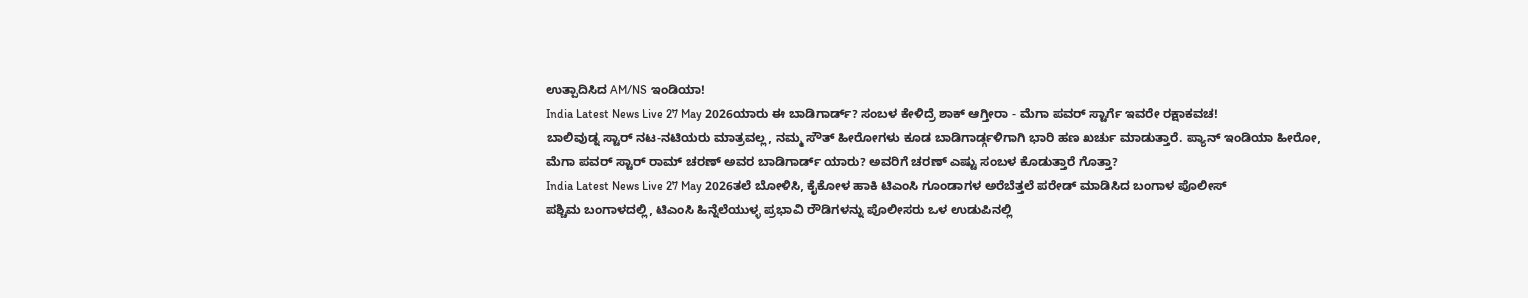ಉತ್ಪಾದಿಸಿದ AM/NS ಇಂಡಿಯಾ!
India Latest News Live 27 May 2026ಯಾರು ಈ ಬಾಡಿಗಾರ್ಡ್? ಸಂಬಳ ಕೇಳಿದ್ರೆ ಶಾಕ್ ಆಗ್ತೀರಾ - ಮೆಗಾ ಪವರ್ ಸ್ಟಾರ್ಗೆ ಇವರೇ ರಕ್ಷಾಕವಚ!
ಬಾಲಿವುಡ್ನ ಸ್ಟಾರ್ ನಟ-ನಟಿಯರು ಮಾತ್ರವಲ್ಲ, ನಮ್ಮ ಸೌತ್ ಹೀರೋಗಳು ಕೂಡ ಬಾಡಿಗಾರ್ಡ್ಗಳಿಗಾಗಿ ಭಾರಿ ಹಣ ಖರ್ಚು ಮಾಡುತ್ತಾರೆ. ಪ್ಯಾನ್ ಇಂಡಿಯಾ ಹೀರೋ, ಮೆಗಾ ಪವರ್ ಸ್ಟಾರ್ ರಾಮ್ ಚರಣ್ ಅವರ ಬಾಡಿಗಾರ್ಡ್ ಯಾರು? ಅವರಿಗೆ ಚರಣ್ ಎಷ್ಟು ಸಂಬಳ ಕೊಡುತ್ತಾರೆ ಗೊತ್ತಾ?
India Latest News Live 27 May 2026ತಲೆ ಬೋಳಿಸಿ, ಕೈಕೋಳ ಹಾಕಿ ಟಿಎಂಸಿ ಗೂಂಡಾಗಳ ಅರೆಬೆತ್ತಲೆ ಪರೇಡ್ ಮಾಡಿಸಿದ ಬಂಗಾಳ ಪೊಲೀಸ್
ಪಶ್ಚಿಮ ಬಂಗಾಳದಲ್ಲಿ, ಟಿಎಂಸಿ ಹಿನ್ನೆಲೆಯುಳ್ಳ ಪ್ರಭಾವಿ ರೌಡಿಗಳನ್ನು ಪೊಲೀಸರು ಒಳ ಉಡುಪಿನಲ್ಲಿ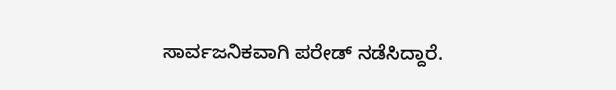ಸಾರ್ವಜನಿಕವಾಗಿ ಪರೇಡ್ ನಡೆಸಿದ್ದಾರೆ.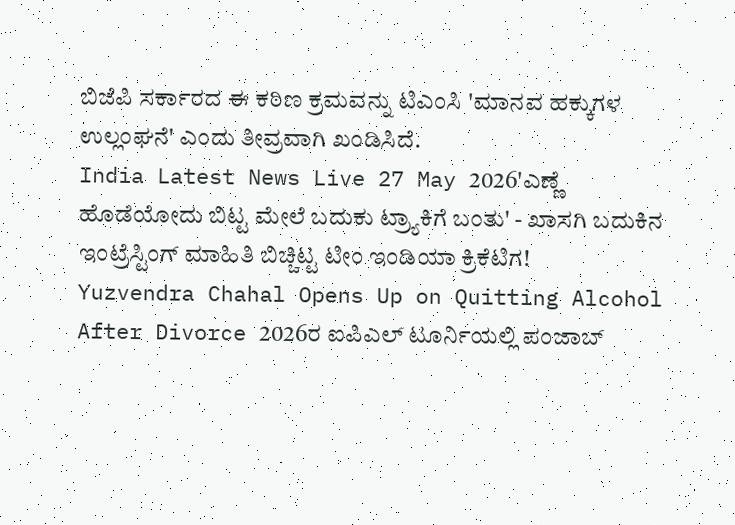ಬಿಜೆಪಿ ಸರ್ಕಾರದ ಈ ಕಠಿಣ ಕ್ರಮವನ್ನು ಟಿಎಂಸಿ 'ಮಾನವ ಹಕ್ಕುಗಳ ಉಲ್ಲಂಘನೆ' ಎಂದು ತೀವ್ರವಾಗಿ ಖಂಡಿಸಿದೆ.
India Latest News Live 27 May 2026'ಎಣ್ಣೆ ಹೊಡೆಯೋದು ಬಿಟ್ಟ ಮೇಲೆ ಬದುಕು ಟ್ರ್ಯಾಕಿಗೆ ಬಂತು' - ಖಾಸಗಿ ಬದುಕಿನ ಇಂಟ್ರೆಸ್ಟಿಂಗ್ ಮಾಹಿತಿ ಬಿಚ್ಚಿಟ್ಟ ಟೀಂ ಇಂಡಿಯಾ ಕ್ರಿಕೆಟಿಗ!
Yuzvendra Chahal Opens Up on Quitting Alcohol After Divorce 2026ರ ಐಪಿಎಲ್ ಟೂರ್ನಿಯಲ್ಲಿ ಪಂಜಾಬ್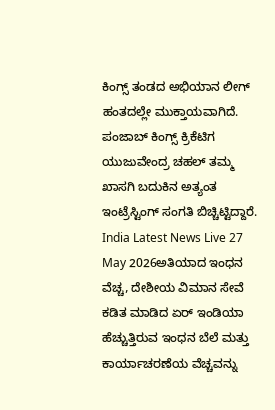ಕಿಂಗ್ಸ್ ತಂಡದ ಅಭಿಯಾನ ಲೀಗ್ ಹಂತದಲ್ಲೇ ಮುಕ್ತಾಯವಾಗಿದೆ. ಪಂಜಾಬ್ ಕಿಂಗ್ಸ್ ಕ್ರಿಕೆಟಿಗ ಯುಜುವೇಂದ್ರ ಚಹಲ್ ತಮ್ಮ ಖಾಸಗಿ ಬದುಕಿನ ಅತ್ಯಂತ ಇಂಟ್ರೆಸ್ಟಿಂಗ್ ಸಂಗತಿ ಬಿಚ್ಚಿಟ್ಟಿದ್ದಾರೆ.
India Latest News Live 27 May 2026ಅತಿಯಾದ ಇಂಧನ ವೆಚ್ಚ, ದೇಶೀಯ ವಿಮಾನ ಸೇವೆ ಕಡಿತ ಮಾಡಿದ ಏರ್ ಇಂಡಿಯಾ
ಹೆಚ್ಚುತ್ತಿರುವ ಇಂಧನ ಬೆಲೆ ಮತ್ತು ಕಾರ್ಯಾಚರಣೆಯ ವೆಚ್ಚವನ್ನು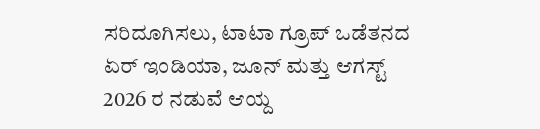ಸರಿದೂಗಿಸಲು, ಟಾಟಾ ಗ್ರೂಪ್ ಒಡೆತನದ ಏರ್ ಇಂಡಿಯಾ, ಜೂನ್ ಮತ್ತು ಆಗಸ್ಟ್ 2026 ರ ನಡುವೆ ಆಯ್ದ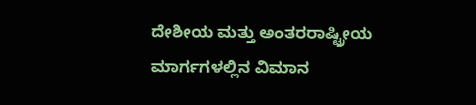ದೇಶೀಯ ಮತ್ತು ಅಂತರರಾಷ್ಟ್ರೀಯ ಮಾರ್ಗಗಳಲ್ಲಿನ ವಿಮಾನ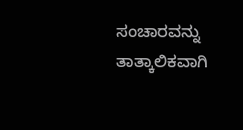ಸಂಚಾರವನ್ನು ತಾತ್ಕಾಲಿಕವಾಗಿ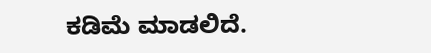ಕಡಿಮೆ ಮಾಡಲಿದೆ.